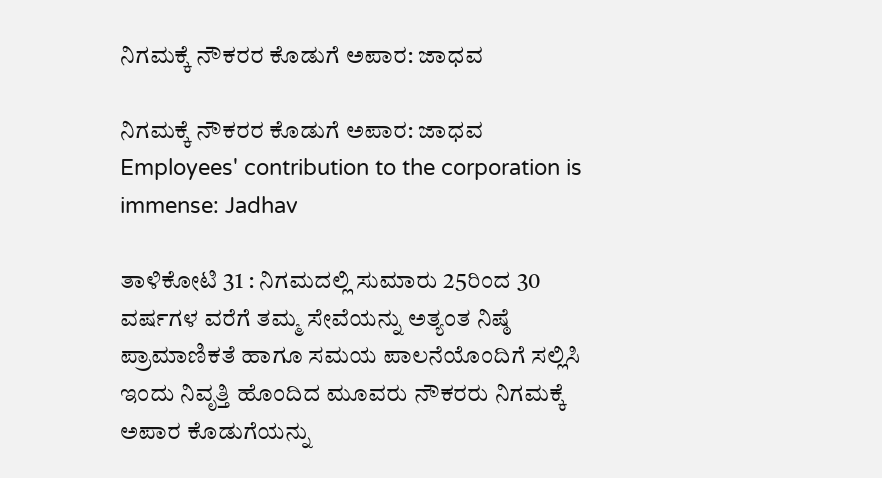ನಿಗಮಕ್ಕೆ ನೌಕರರ ಕೊಡುಗೆ ಅಪಾರ: ಜಾಧವ

ನಿಗಮಕ್ಕೆ ನೌಕರರ ಕೊಡುಗೆ ಅಪಾರ: ಜಾಧವ  Employees' contribution to the corporation is immense: Jadhav

ತಾಳಿಕೋಟಿ 31 : ನಿಗಮದಲ್ಲಿ ಸುಮಾರು 25ರಿಂದ 30 ವರ್ಷಗಳ ವರೆಗೆ ತಮ್ಮ ಸೇವೆಯನ್ನು ಅತ್ಯಂತ ನಿಷ್ಠೆ ಪ್ರಾಮಾಣಿಕತೆ ಹಾಗೂ ಸಮಯ ಪಾಲನೆಯೊಂದಿಗೆ ಸಲ್ಲಿಸಿ ಇಂದು ನಿವೃತ್ತಿ ಹೊಂದಿದ ಮೂವರು ನೌಕರರು ನಿಗಮಕ್ಕೆ ಅಪಾರ ಕೊಡುಗೆಯನ್ನು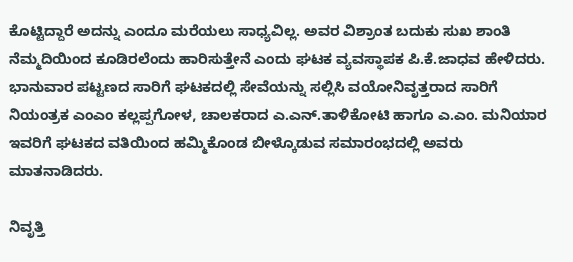ಕೊಟ್ಟಿದ್ದಾರೆ ಅದನ್ನು ಎಂದೂ ಮರೆಯಲು ಸಾಧ್ಯವಿಲ್ಲ. ಅವರ ವಿಶ್ರಾಂತ ಬದುಕು ಸುಖ ಶಾಂತಿ ನೆಮ್ಮದಿಯಿಂದ ಕೂಡಿರಲೆಂದು ಹಾರಿಸುತ್ತೇನೆ ಎಂದು ಘಟಕ ವ್ಯವಸ್ಥಾಪಕ ಪಿ.ಕೆ.ಜಾಧವ ಹೇಳಿದರು. ಭಾನುವಾರ ಪಟ್ಟಣದ ಸಾರಿಗೆ ಘಟಕದಲ್ಲಿ ಸೇವೆಯನ್ನು ಸಲ್ಲಿಸಿ ವಯೋನಿವೃತ್ತರಾದ ಸಾರಿಗೆ ನಿಯಂತ್ರಕ ಎಂಎಂ ಕಲ್ಲಪ್ಪಗೋಳ, ಚಾಲಕರಾದ ಎ.ಎನ್‌.ತಾಳಿಕೋಟಿ ಹಾಗೂ ಎ.ಎಂ. ಮನಿಯಾರ ಇವರಿಗೆ ಘಟಕದ ವತಿಯಿಂದ ಹಮ್ಮಿಕೊಂಡ ಬೀಳ್ಕೊಡುವ ಸಮಾರಂಭದಲ್ಲಿ ಅವರು ಮಾತನಾಡಿದರು.

ನಿವೃತ್ತಿ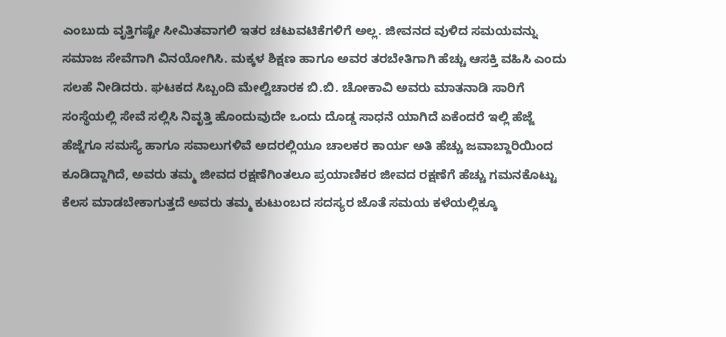ಎಂಬುದು ವೃತ್ತಿಗಷ್ಟೇ ಸೀಮಿತವಾಗಲಿ ಇತರ ಚಟುವಟಿಕೆಗಳಿಗೆ ಅಲ್ಲ. ಜೀವನದ ವುಳಿದ ಸಮಯವನ್ನು ಸಮಾಜ ಸೇವೆಗಾಗಿ ವಿನಯೋಗಿಸಿ. ಮಕ್ಕಳ ಶಿಕ್ಷಣ ಹಾಗೂ ಅವರ ತರಬೇತಿಗಾಗಿ ಹೆಚ್ಚು ಆಸಕ್ತಿ ವಹಿಸಿ ಎಂದು ಸಲಹೆ ನೀಡಿದರು. ಘಟಕದ ಸಿಬ್ಬಂದಿ ಮೇಲ್ವಿಚಾರಕ ಬಿ.ಬಿ. ಚೋಕಾವಿ ಅವರು ಮಾತನಾಡಿ ಸಾರಿಗೆ ಸಂಸ್ಥೆಯಲ್ಲಿ ಸೇವೆ ಸಲ್ಲಿಸಿ ನಿವೃತ್ತಿ ಹೊಂದುವುದೇ ಒಂದು ದೊಡ್ಡ ಸಾಧನೆ ಯಾಗಿದೆ ಏಕೆಂದರೆ ಇಲ್ಲಿ ಹೆಜ್ಜೆ ಹೆಜ್ಜೆಗೂ ಸಮಸ್ಯೆ ಹಾಗೂ ಸವಾಲುಗಳಿವೆ ಅದರಲ್ಲಿಯೂ ಚಾಲಕರ ಕಾರ್ಯ ಅತಿ ಹೆಚ್ಚು ಜವಾಬ್ದಾರಿಯಿಂದ ಕೂಡಿದ್ದಾಗಿದೆ, ಅವರು ತಮ್ಮ ಜೀವದ ರಕ್ಷಣೆಗಿಂತಲೂ ಪ್ರಯಾಣಿಕರ ಜೀವದ ರಕ್ಷಣೆಗೆ ಹೆಚ್ಚು ಗಮನಕೊಟ್ಟು ಕೆಲಸ ಮಾಡಬೇಕಾಗುತ್ತದೆ ಅವರು ತಮ್ಮ ಕುಟುಂಬದ ಸದಸ್ಯರ ಜೊತೆ ಸಮಯ ಕಳೆಯಲ್ಲಿಕ್ಕೂ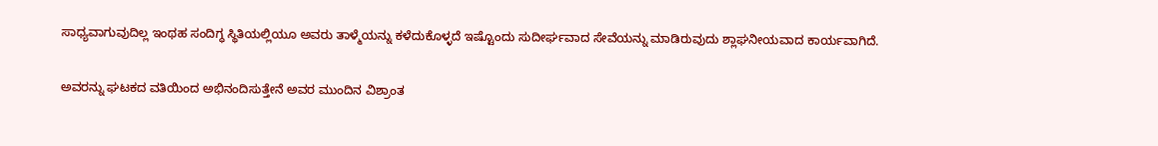ಸಾಧ್ಯವಾಗುವುದಿಲ್ಲ ಇಂಥಹ ಸಂದಿಗ್ಧ ಸ್ಥಿತಿಯಲ್ಲಿಯೂ ಅವರು ತಾಳ್ಮೆಯನ್ನು ಕಳೆದುಕೊಳ್ಳದೆ ಇಷ್ಟೊಂದು ಸುದೀರ್ಘವಾದ ಸೇವೆಯನ್ನು ಮಾಡಿರುವುದು ಶ್ಲಾಘನೀಯವಾದ ಕಾರ್ಯವಾಗಿದೆ.

ಅವರನ್ನು ಘಟಕದ ವತಿಯಿಂದ ಅಭಿನಂದಿಸುತ್ತೇನೆ ಅವರ ಮುಂದಿನ ವಿಶ್ರಾಂತ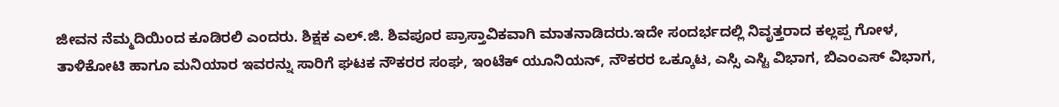ಜೀವನ ನೆಮ್ಮದಿಯಿಂದ ಕೂಡಿರಲಿ ಎಂದರು. ಶಿಕ್ಷಕ ಎಲ್‌.ಜಿ. ಶಿವಪೂರ ಪ್ರಾಸ್ತಾವಿಕವಾಗಿ ಮಾತನಾಡಿದರು.ಇದೇ ಸಂದರ್ಭದಲ್ಲಿ ನಿವೃತ್ತರಾದ ಕಲ್ಲಪ್ಪ ಗೋಳ, ತಾಳಿಕೋಟಿ ಹಾಗೂ ಮನಿಯಾರ ಇವರನ್ನು ಸಾರಿಗೆ ಘಟಕ ನೌಕರರ ಸಂಘ, ಇಂಟೆಕ್ ಯೂನಿಯನ್, ನೌಕರರ ಒಕ್ಕೂಟ, ಎಸ್ಸಿ ಎಸ್ಟಿ ವಿಭಾಗ, ಬಿಎಂಎಸ್ ವಿಭಾಗ,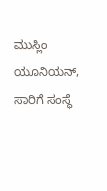ಮುಸ್ಲಿಂ ಯೂನಿಯನ್, ಸಾರಿಗೆ ಸಂಸ್ಥೆ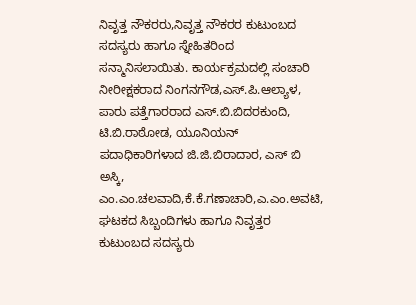ನಿವೃತ್ತ ನೌಕರರು,ನಿವೃತ್ತ ನೌಕರರ ಕುಟುಂಬದ ಸದಸ್ಯರು ಹಾಗೂ ಸ್ನೇಹಿತರಿಂದ ಸನ್ಮಾನಿಸಲಾಯಿತು. ಕಾರ್ಯಕ್ರಮದಲ್ಲಿ ಸಂಚಾರಿ ನೀರೀಕ್ಷಕರಾದ ನಿಂಗನಗೌಡ,ಎಸ್‌.ಪಿ.ಆಲ್ಯಾಳ, ಪಾರು ಪತ್ತೆಗಾರರಾದ ಎಸ್‌.ಬಿ.ಬಿದರಕುಂದಿ, ಟಿ.ಬಿ.ರಾಠೋಡ, ಯೂನಿಯನ್ ಪದಾಧಿಕಾರಿಗಳಾದ ಜಿ.ಜಿ.ಬಿರಾದಾರ, ಎಸ್ ಬಿ ಅಸ್ಕಿ, ಎಂ.ಎಂ.ಚಲವಾದಿ,ಕೆ.ಕೆ.ಗಣಾಚಾರಿ,ಎ.ಎಂ.ಅವಟಿ, ಘಟಕದ ಸಿಬ್ಬಂದಿಗಳು ಹಾಗೂ ನಿವೃತ್ತರ ಕುಟುಂಬದ ಸದಸ್ಯರು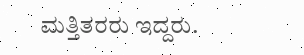ಮತ್ತಿತರರು ಇದ್ದರು.